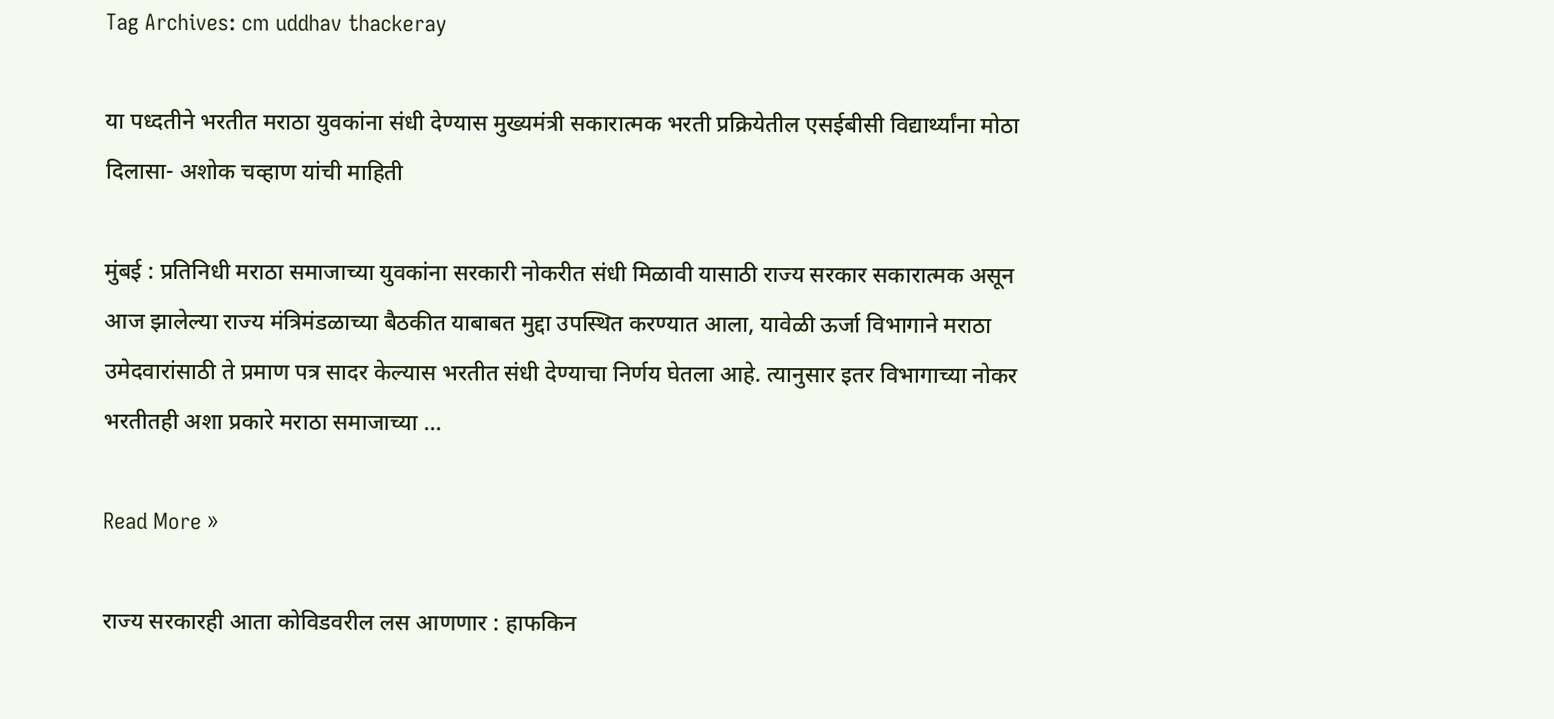Tag Archives: cm uddhav thackeray

या पध्दतीने भरतीत मराठा युवकांना संधी देण्यास मुख्यमंत्री सकारात्मक भरती प्रक्रियेतील एसईबीसी विद्यार्थ्यांना मोठा दिलासा- अशोक चव्हाण यांची माहिती

मुंबई : प्रतिनिधी मराठा समाजाच्या युवकांना सरकारी नोकरीत संधी मिळावी यासाठी राज्य सरकार सकारात्मक असून आज झालेल्या राज्य मंत्रिमंडळाच्या बैठकीत याबाबत मुद्दा उपस्थित करण्यात आला, यावेळी ऊर्जा विभागाने मराठा उमेदवारांसाठी ते प्रमाण पत्र सादर केल्यास भरतीत संधी देण्याचा निर्णय घेतला आहे. त्यानुसार इतर विभागाच्या नोकर भरतीतही अशा प्रकारे मराठा समाजाच्या …

Read More »

राज्य सरकारही आता कोविडवरील लस आणणार : हाफकिन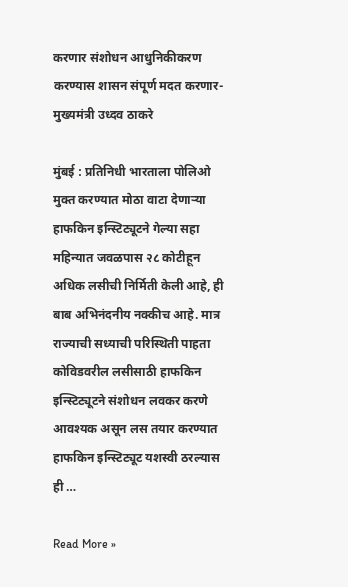करणार संशोधन आधुनिकीकरण करण्यास शासन संपूर्ण मदत करणार-मुख्यमंत्री उध्दव ठाकरे

मुंबई : प्रतिनिधी भारताला पोलिओ मुक्त करण्यात मोठा वाटा देणाऱ्या हाफकिन इन्स्टिट्यूटने गेल्या सहा महिन्यात जवळपास २८ कोटीहून अधिक लसीची निर्मिती केली आहे, ही बाब अभिनंदनीय नक्कीच आहे. मात्र राज्याची सध्याची परिस्थिती पाहता कोविडवरील लसीसाठी हाफकिन इन्स्टिट्यूटने संशोधन लवकर करणे आवश्यक असून लस तयार करण्यात हाफकिन इन्स्टिट्यूट यशस्वी ठरल्यास ही …

Read More »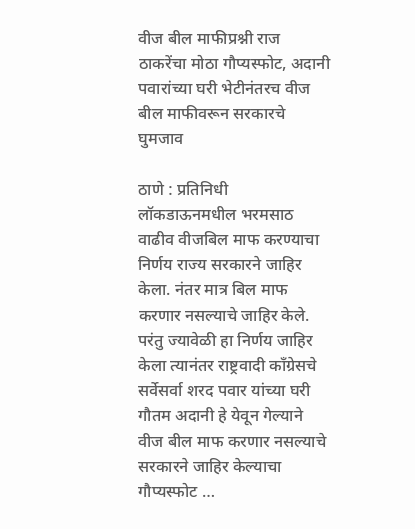वीज बील माफीप्रश्नी राज ठाकरेंचा मोठा गौप्यस्फोट, अदानी पवारांच्या घरी भेटीनंतरच वीज बील माफीवरून सरकारचे घुमजाव

ठाणे : प्रतिनिधी लॉकडाऊनमधील भरमसाठ वाढीव वीजबिल माफ करण्याचा निर्णय राज्य सरकारने जाहिर केला. नंतर मात्र बिल माफ करणार नसल्याचे जाहिर केले. परंतु ज्यावेळी हा निर्णय जाहिर केला त्यानंतर राष्ट्रवादी काँग्रेसचे सर्वेसर्वा शरद पवार यांच्या घरी गौतम अदानी हे येवून गेल्याने वीज बील माफ करणार नसल्याचे सरकारने जाहिर केल्याचा गौप्यस्फोट …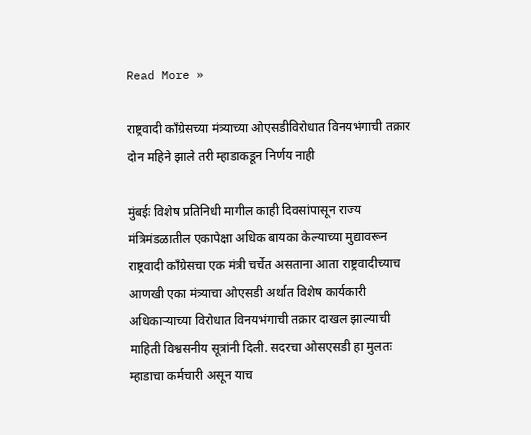Read More »

राष्ट्रवादी काँग्रेसच्या मंत्र्याच्या ओएसडीविरोधात विनयभंगाची तक्रार दोन महिने झाले तरी म्हाडाकडून निर्णय नाही

मुंबईः विशेष प्रतिनिधी मागील काही दिवसांपासून राज्य मंत्रिमंडळातील एकापेक्षा अधिक बायका केल्याच्या मुद्यावरून राष्ट्रवादी काँग्रेसचा एक मंत्री चर्चेत असताना आता राष्ट्रवादीच्याच आणखी एका मंत्र्याचा ओएसडी अर्थात विशेष कार्यकारी अधिकाऱ्याच्या विरोधात विनयभंगाची तक्रार दाखल झाल्याची माहिती विश्वसनीय सूत्रांनी दिली. सदरचा ओसएसडी हा मुलतः म्हाडाचा कर्मचारी असून याच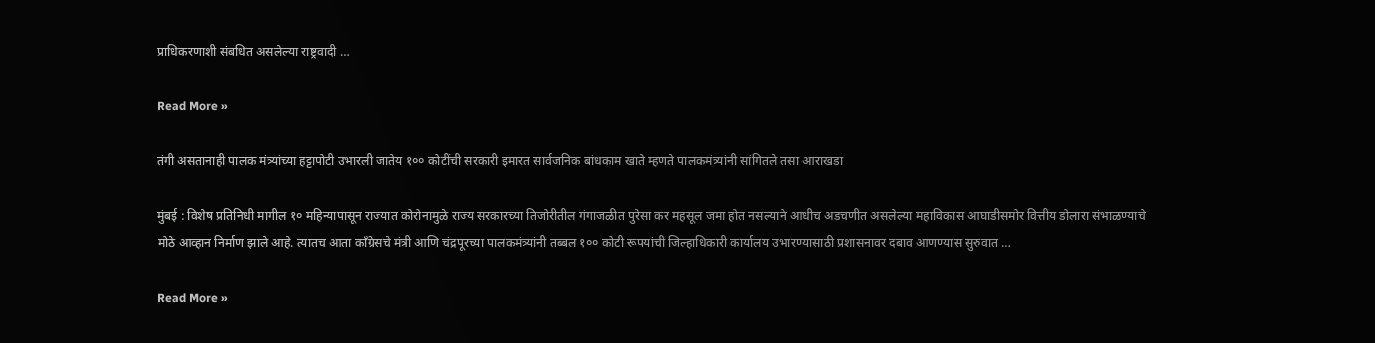प्राधिकरणाशी संबधित असलेल्या राष्ट्रवादी …

Read More »

तंगी असतानाही पालक मंत्र्यांच्या हट्टापोटी उभारली जातेय १०० कोटींची सरकारी इमारत सार्वजनिक बांधकाम खाते म्हणते पालकमंत्र्यांनी सांगितले तसा आराखडा

मुंबई : विशेष प्रतिनिधी मागील १० महिन्यापासून राज्यात कोरोनामुळे राज्य सरकारच्या तिजोरीतील गंगाजळीत पुरेसा कर महसूल जमा होत नसल्याने आधीच अडचणीत असलेल्या महाविकास आघाडीसमोर वित्तीय डोलारा संभाळण्याचे मोठे आव्हान निर्माण झाले आहे. त्यातच आता काँग्रेसचे मंत्री आणि चंद्रपूरच्या पालकमंत्र्यांनी तब्बल १०० कोटी रूपयांची जिल्हाधिकारी कार्यालय उभारण्यासाठी प्रशासनावर दबाव आणण्यास सुरुवात …

Read More »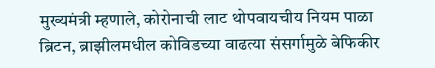मुख्यमंत्री म्हणाले, कोरोनाची लाट थोपवायचीय नियम पाळा ब्रिटन, ब्राझीलमधील कोविडच्या वाढत्या संसर्गामुळे बेफिकीर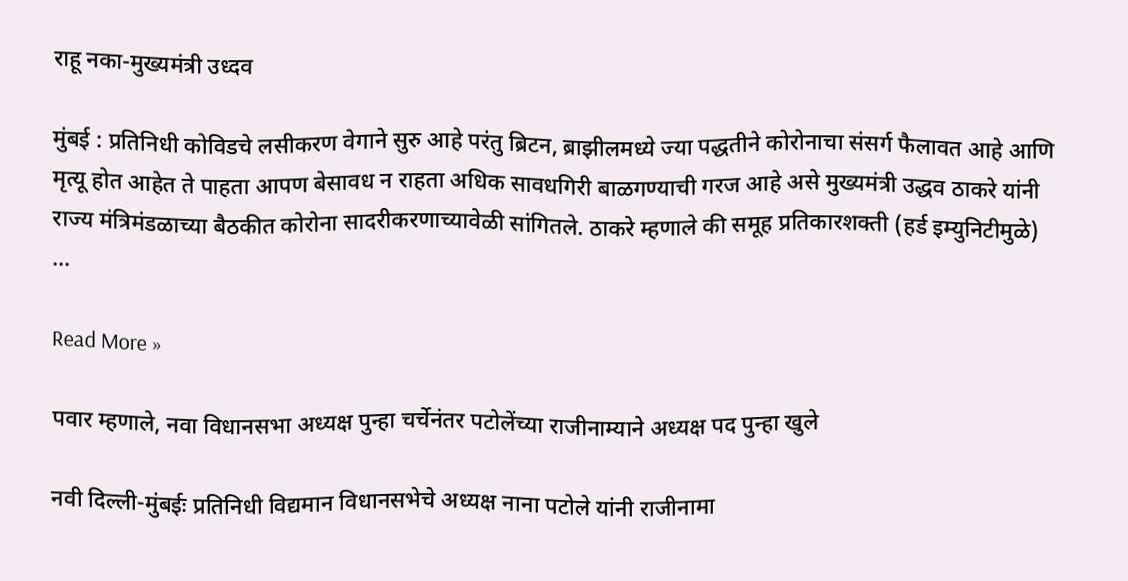राहू नका-मुख्यमंत्री उध्दव

मुंबई : प्रतिनिधी कोविडचे लसीकरण वेगाने सुरु आहे परंतु ब्रिटन, ब्राझीलमध्ये ज्या पद्धतीने कोरोनाचा संसर्ग फैलावत आहे आणि मृत्यू होत आहेत ते पाहता आपण बेसावध न राहता अधिक सावधगिरी बाळगण्याची गरज आहे असे मुख्यमंत्री उद्धव ठाकरे यांनी राज्य मंत्रिमंडळाच्या बैठकीत कोरोना सादरीकरणाच्यावेळी सांगितले. ठाकरे म्हणाले की समूह प्रतिकारशक्ती (हर्ड इम्युनिटीमुळे) …

Read More »

पवार म्हणाले, नवा विधानसभा अध्यक्ष पुन्हा चर्चेनंतर पटोलेंच्या राजीनाम्याने अध्यक्ष पद पुन्हा खुले

नवी दिल्ली-मुंबईः प्रतिनिधी विद्यमान विधानसभेचे अध्यक्ष नाना पटोले यांनी राजीनामा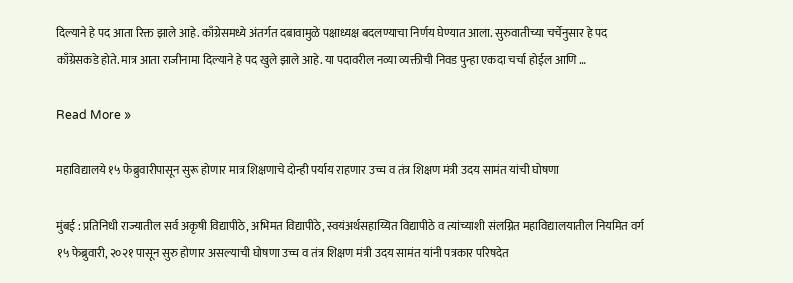दिल्याने हे पद आता रिक्त झाले आहे. काँग्रेसमध्ये अंतर्गत दबावामुळे पक्षाध्यक्ष बदलण्याचा निर्णय घेण्यात आला. सुरुवातीच्या चर्चेनुसार हे पद काँग्रेसकडे होते. मात्र आता राजीनामा दिल्याने हे पद खुले झाले आहे. या पदावरील नव्या व्यक्तीची निवड पुन्हा एकदा चर्चा होईल आणि …

Read More »

महाविद्यालये १५ फेब्रुवारीपासून सुरू होणार मात्र शिक्षणाचे दोन्ही पर्याय राहणार उच्च व तंत्र शिक्षण मंत्री उदय सामंत यांची घोषणा

मुंबई : प्रतिनिधी राज्यातील सर्व अकृषी विद्यापीठे, अभिमत विद्यापीठे, स्वयंअर्थसहाय्यित विद्यापीठे व त्यांच्याशी संलग्नित महाविद्यालयातील नियमित वर्ग १५ फेब्रुवारी, २०२१ पासून सुरु होणार असल्याची घोषणा उच्च व तंत्र शिक्षण मंत्री उदय सामंत यांनी पत्रकार परिषदेत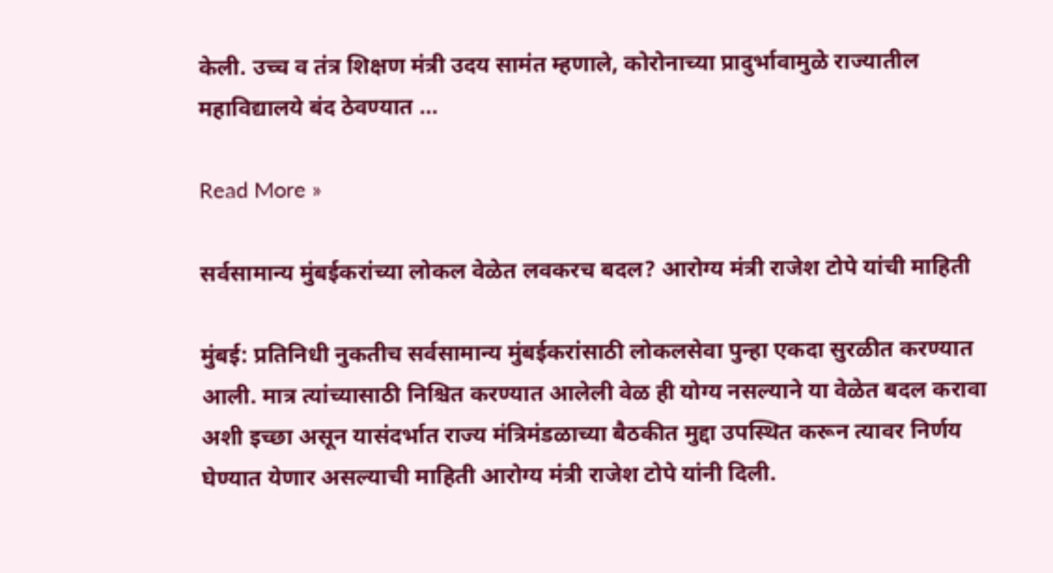केली. उच्च व तंत्र शिक्षण मंत्री उदय सामंत म्हणाले, कोरोनाच्या प्रादुर्भावामुळे राज्यातील महाविद्यालये बंद ठेवण्यात …

Read More »

सर्वसामान्य मुंबईकरांच्या लोकल वेळेत लवकरच बदल? आरोग्य मंत्री राजेश टोपे यांची माहिती

मुंबई: प्रतिनिधी नुकतीच सर्वसामान्य मुंबईकरांसाठी लोकलसेवा पुन्हा एकदा सुरळीत करण्यात आली. मात्र त्यांच्यासाठी निश्चित करण्यात आलेली वेळ ही योग्य नसल्याने या वेळेत बदल करावा अशी इच्छा असून यासंदर्भात राज्य मंत्रिमंडळाच्या बैठकीत मुद्दा उपस्थित करून त्यावर निर्णय घेण्यात येणार असल्याची माहिती आरोग्य मंत्री राजेश टोपे यांनी दिली.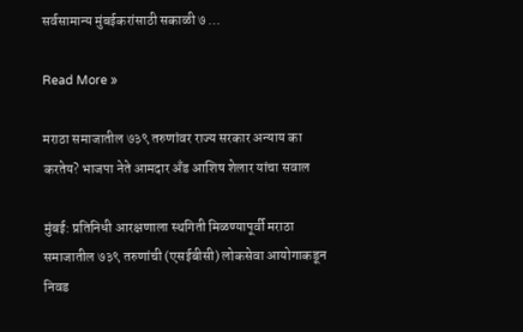सर्वसामान्य मुंबईकरांसाठी सकाळी ७ …

Read More »

मराठा समाजातील ७३९ तरुणांवर राज्य सरकार अन्याय का करतेय? भाजपा नेते आमदार अँड आशिष शेलार यांचा सवाल

मुंबई: प्रतिनिधी आरक्षणाला स्थगिती मिळण्यापूर्वी मराठा समाजातील ७३९ तरुणांची (एसईबीसी) लोकसेवा आयोगाकडून निवड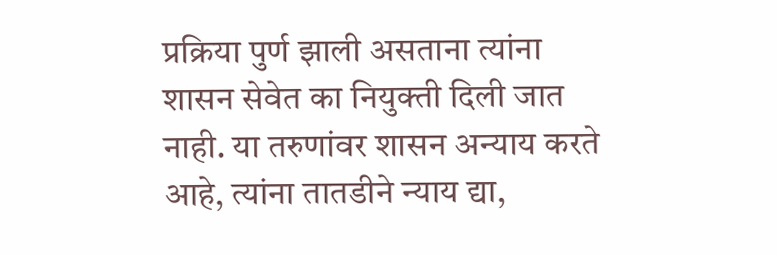प्रक्रिया पुर्ण झाली असताना त्यांना शासन सेवेत का नियुक्ती दिली जात नाही. या तरुणांवर शासन अन्याय करते आहे, त्यांना तातडीने न्याय द्या,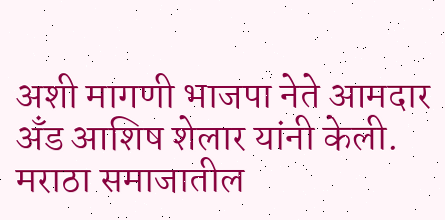अशी मागणी भाजपा नेते आमदार अँड आशिष शेलार यांनी केली. मराठा समाजातील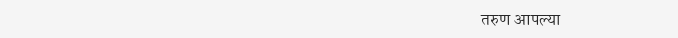तरुण आपल्या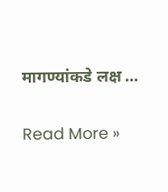मागण्यांकडे लक्ष …

Read More »